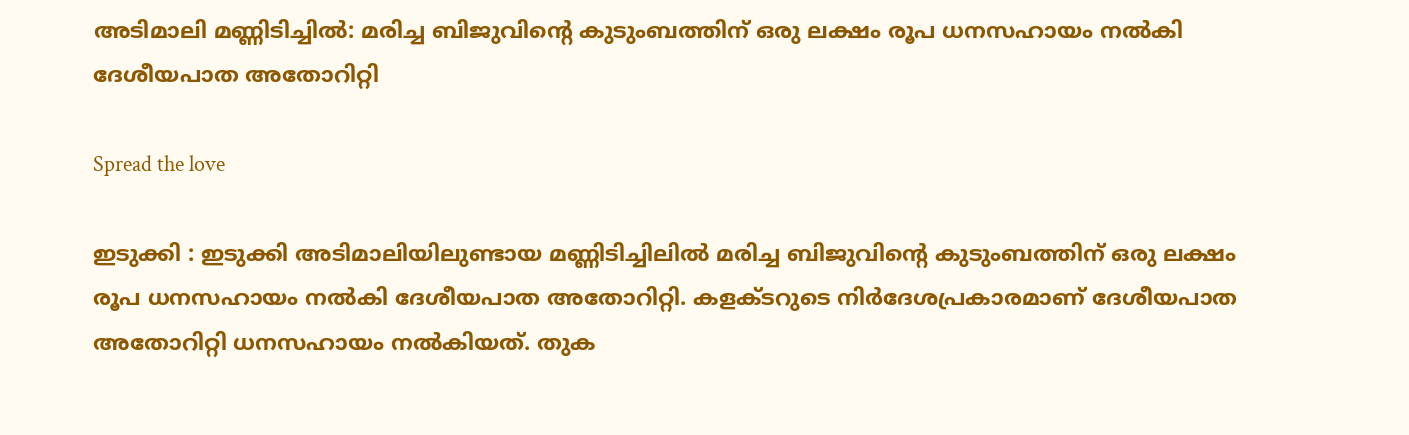അടിമാലി മണ്ണിടിച്ചിൽ: മരിച്ച ബിജുവിന്റെ കുടുംബത്തിന് ഒരു ലക്ഷം രൂപ ധനസഹായം നല്‍കി ദേശീയപാത അതോറിറ്റി

Spread the love

ഇടുക്കി : ഇടുക്കി അടിമാലിയിലുണ്ടായ മണ്ണിടിച്ചിലില്‍ മരിച്ച ബിജുവിന്റെ കുടുംബത്തിന് ഒരു ലക്ഷം രൂപ ധനസഹായം നല്‍കി ദേശീയപാത അതോറിറ്റി. കളക്ടറുടെ നിർദേശപ്രകാരമാണ് ദേശീയപാത അതോറിറ്റി ധനസഹായം നല്‍കിയത്. തുക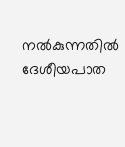നല്‍കുന്നതില്‍ ദേശീയപാത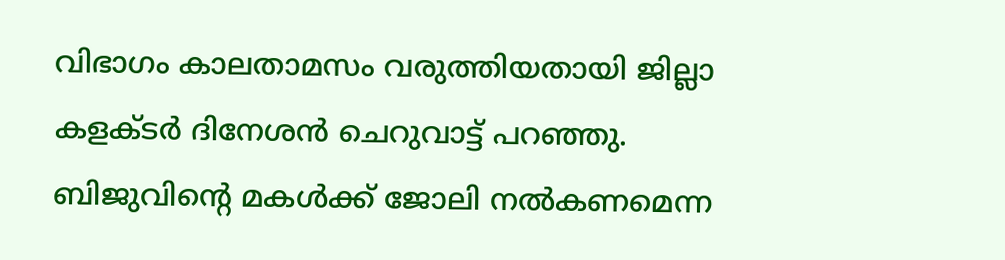വിഭാഗം കാലതാമസം വരുത്തിയതായി ജില്ലാ കളക്ടർ ദിനേശൻ ചെറുവാട്ട് പറഞ്ഞു. ബിജുവിന്റെ മകള്‍ക്ക് ജോലി നല്‍കണമെന്ന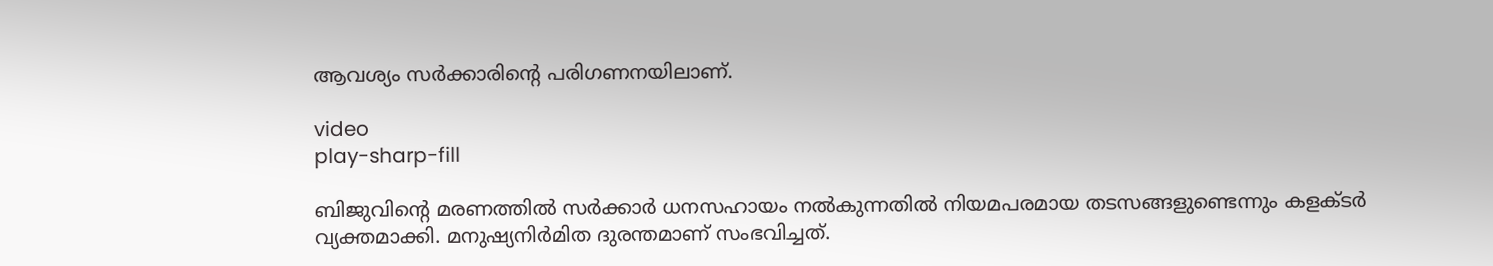ആവശ്യം സർക്കാരിന്റെ പരിഗണനയിലാണ്.

video
play-sharp-fill

ബിജുവിന്റെ മരണത്തില്‍ സർക്കാർ ധനസഹായം നല്‍കുന്നതില്‍ നിയമപരമായ തടസങ്ങളുണ്ടെന്നും കളക്ടർ വ്യക്തമാക്കി. മനുഷ്യനിർമിത ദുരന്തമാണ് സംഭവിച്ചത്.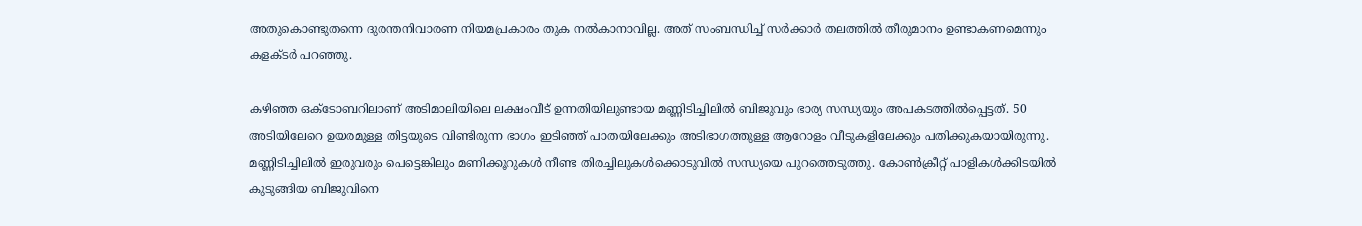അതുകൊണ്ടുതന്നെ ദുരന്തനിവാരണ നിയമപ്രകാരം തുക നല്‍കാനാവില്ല. അത് സംബന്ധിച്ച്‌ സർക്കാർ തലത്തില്‍ തീരുമാനം ഉണ്ടാകണമെന്നും കളക്ടർ പറഞ്ഞു.

കഴിഞ്ഞ ഒക്ടോബറിലാണ് അടിമാലിയിലെ ലക്ഷംവീട് ഉന്നതിയിലുണ്ടായ മണ്ണിടിച്ചിലില്‍ ബിജുവും ഭാര്യ സന്ധ്യയും അപകടത്തില്‍പ്പെട്ടത്. 50 അടിയിലേറെ ഉയരമുള്ള തിട്ടയുടെ വിണ്ടിരുന്ന ഭാഗം ഇടിഞ്ഞ് പാതയിലേക്കും അടിഭാഗത്തുള്ള ആറോളം വീടുകളിലേക്കും പതിക്കുകയായിരുന്നു. മണ്ണിടിച്ചിലില്‍ ഇരുവരും പെട്ടെങ്കിലും മണിക്കൂറുകള്‍ നീണ്ട തിരച്ചിലുകള്‍ക്കൊടുവില്‍ സന്ധ്യയെ പുറത്തെടുത്തു. കോണ്‍ക്രീറ്റ് പാളികള്‍ക്കിടയില്‍ കുടുങ്ങിയ ബിജുവിനെ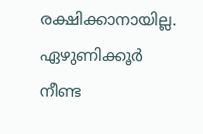രക്ഷിക്കാനായില്ല. ഏഴുണിക്കൂർ നീണ്ട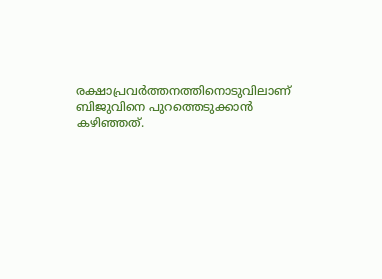രക്ഷാപ്രവർത്തനത്തിനൊടുവിലാണ് ബിജുവിനെ പുറത്തെടുക്കാൻ കഴിഞ്ഞത്.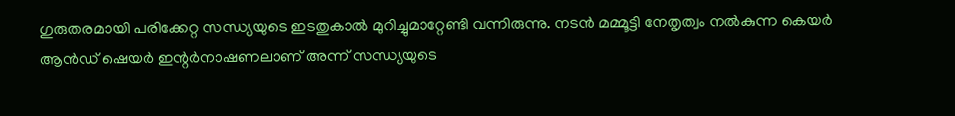ഗുരുതരമായി പരിക്കേറ്റ സന്ധ്യയുടെ ഇടതുകാല്‍ മുറിച്ചുമാറ്റേണ്ടി വന്നിരുന്നു. നടൻ മമ്മൂട്ടി നേതൃത്വം നല്‍കുന്ന കെയർ ആൻഡ് ഷെയർ ഇന്റർനാഷണലാണ് അന്ന് സന്ധ്യയുടെ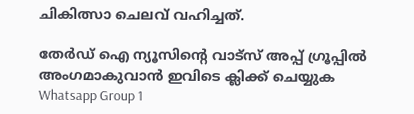ചികിത്സാ ചെലവ് വഹിച്ചത്.

തേർഡ് ഐ ന്യൂസിന്റെ വാട്സ് അപ്പ് ഗ്രൂപ്പിൽ അംഗമാകുവാൻ ഇവിടെ ക്ലിക്ക് ചെയ്യുക
Whatsapp Group 1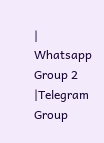| Whatsapp Group 2 |Telegram Group